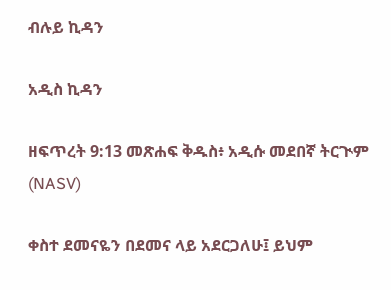ብሉይ ኪዳን

አዲስ ኪዳን

ዘፍጥረት 9:13 መጽሐፍ ቅዱስ፥ አዲሱ መደበኛ ትርጒም (NASV)

ቀስተ ደመናዬን በደመና ላይ አደርጋለሁ፤ ይህም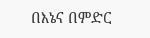በእኔና በምድር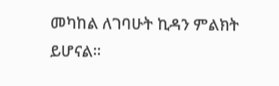መካከል ለገባሁት ኪዳን ምልክት ይሆናል።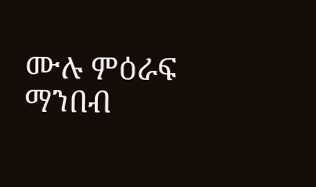ሙሉ ምዕራፍ ማንበብ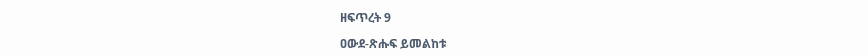ዘፍጥረት 9

ዐውደ-ጽሑፍ ይመልከቱ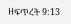ዘፍጥረት 9:13